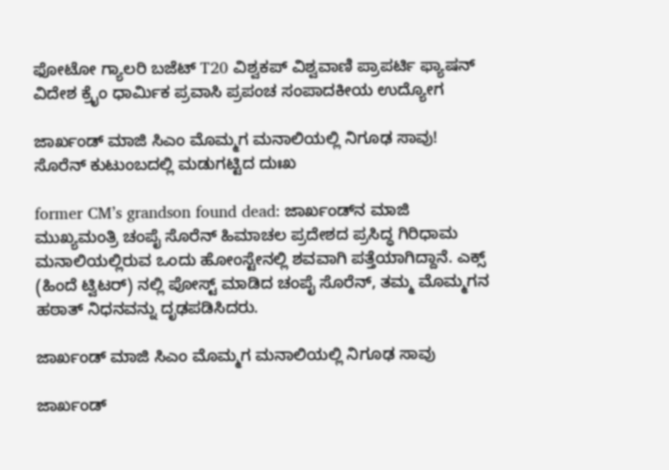ಫೋಟೋ ಗ್ಯಾಲರಿ ಬಜೆಟ್ T20 ವಿಶ್ವಕಪ್ ವಿಶ್ವವಾಣಿ ಪ್ರಾಪರ್ಟಿ ಫ್ಯಾಷನ್ ವಿದೇಶ ಕ್ರೈಂ ಧಾರ್ಮಿಕ ಪ್ರವಾಸಿ ಪ್ರಪಂಚ ಸಂಪಾದಕೀಯ ಉದ್ಯೋಗ

ಜಾರ್ಖಂಡ್ ಮಾಜಿ ಸಿಎಂ ಮೊಮ್ಮಗ ಮನಾಲಿಯಲ್ಲಿ ನಿಗೂಢ ಸಾವು! ಸೊರೆನ್ ಕುಟುಂಬದಲ್ಲಿ ಮಡುಗಟ್ಟಿದ ದುಃಖ

former CM’s grandson found dead: ಜಾರ್ಖಂಡ್‍ನ ಮಾಜಿ ಮುಖ್ಯಮಂತ್ರಿ ಚಂಪೈ ಸೊರೆನ್ ಹಿಮಾಚಲ ಪ್ರದೇಶದ ಪ್ರಸಿದ್ಧ ಗಿರಿಧಾಮ ಮನಾಲಿಯಲ್ಲಿರುವ ಒಂದು ಹೋಂಸ್ಟೇನಲ್ಲಿ ಶವವಾಗಿ ಪತ್ತೆಯಾಗಿದ್ದಾನೆ. ಎಕ್ಸ್‌ (ಹಿಂದೆ ಟ್ವಿಟರ್) ನಲ್ಲಿ ಪೋಸ್ಟ್ ಮಾಡಿದ ಚಂಪೈ ಸೊರೆನ್, ತಮ್ಮ ಮೊಮ್ಮಗನ ಹಠಾತ್ ನಿಧನವನ್ನು ದೃಢಪಡಿಸಿದರು.

ಜಾರ್ಖಂಡ್ ಮಾಜಿ ಸಿಎಂ ಮೊಮ್ಮಗ ಮನಾಲಿಯಲ್ಲಿ ನಿಗೂಢ ಸಾವು

ಜಾರ್ಖಂಡ್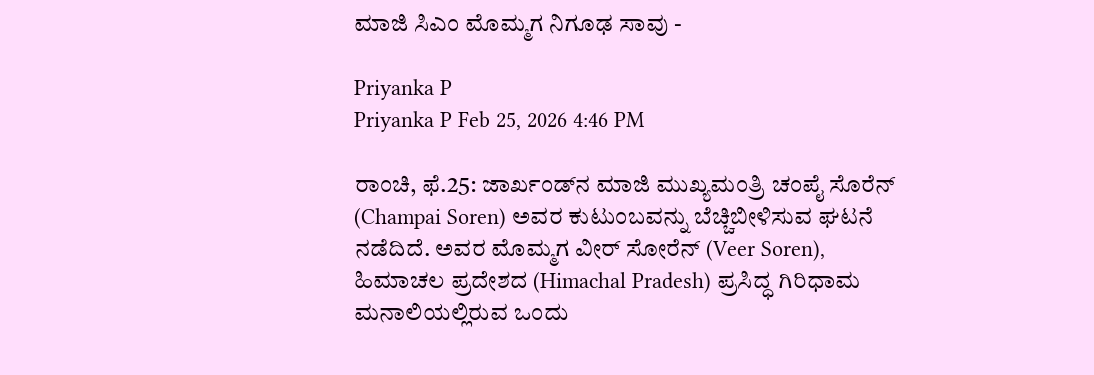ಮಾಜಿ ಸಿಎಂ ಮೊಮ್ಮಗ ನಿಗೂಢ ಸಾವು -

Priyanka P
Priyanka P Feb 25, 2026 4:46 PM

ರಾಂಚಿ, ಫೆ.25: ಜಾರ್ಖಂಡ್‍ನ ಮಾಜಿ ಮುಖ್ಯಮಂತ್ರಿ ಚಂಪೈ ಸೊರೆನ್ (Champai Soren) ಅವರ ಕುಟುಂಬವನ್ನು ಬೆಚ್ಚಿಬೀಳಿಸುವ ಘಟನೆ ನಡೆದಿದೆ. ಅವರ ಮೊಮ್ಮಗ ವೀರ್ ಸೋರೆನ್ (Veer Soren), ಹಿಮಾಚಲ ಪ್ರದೇಶದ (Himachal Pradesh) ಪ್ರಸಿದ್ಧ ಗಿರಿಧಾಮ ಮನಾಲಿಯಲ್ಲಿರುವ ಒಂದು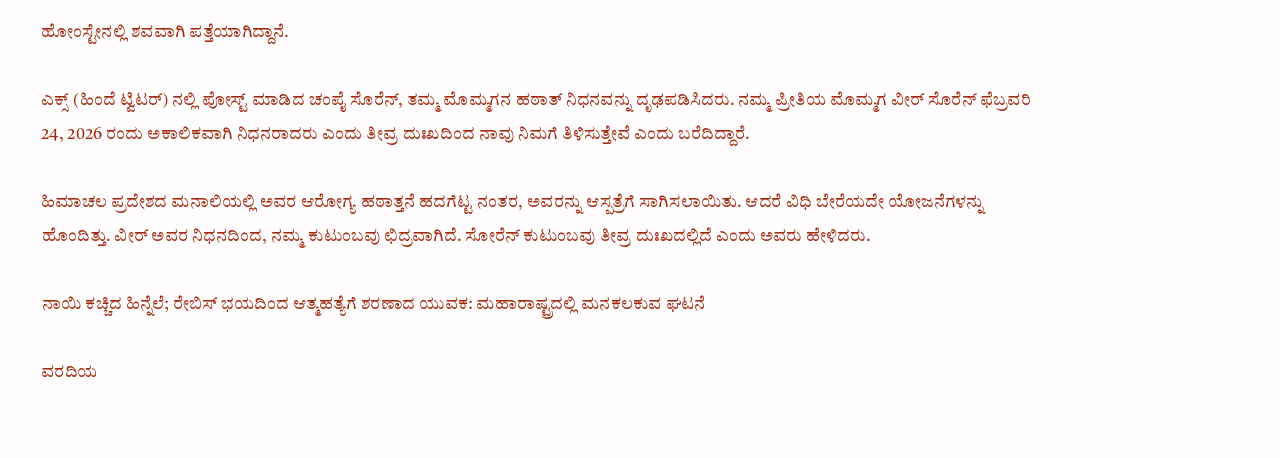ಹೋಂಸ್ಟೇನಲ್ಲಿ ಶವವಾಗಿ ಪತ್ತೆಯಾಗಿದ್ದಾನೆ.

ಎಕ್ಸ್‌ (ಹಿಂದೆ ಟ್ವಿಟರ್) ನಲ್ಲಿ ಪೋಸ್ಟ್ ಮಾಡಿದ ಚಂಪೈ ಸೊರೆನ್, ತಮ್ಮ ಮೊಮ್ಮಗನ ಹಠಾತ್ ನಿಧನವನ್ನು ದೃಢಪಡಿಸಿದರು. ನಮ್ಮ ಪ್ರೀತಿಯ ಮೊಮ್ಮಗ ವೀರ್ ಸೊರೆನ್ ಫೆಬ್ರವರಿ 24, 2026 ರಂದು ಅಕಾಲಿಕವಾಗಿ ನಿಧನರಾದರು ಎಂದು ತೀವ್ರ ದುಃಖದಿಂದ ನಾವು ನಿಮಗೆ ತಿಳಿಸುತ್ತೇವೆ ಎಂದು ಬರೆದಿದ್ದಾರೆ.

ಹಿಮಾಚಲ ಪ್ರದೇಶದ ಮನಾಲಿಯಲ್ಲಿ ಅವರ ಆರೋಗ್ಯ ಹಠಾತ್ತನೆ ಹದಗೆಟ್ಟ ನಂತರ, ಅವರನ್ನು ಆಸ್ಪತ್ರೆಗೆ ಸಾಗಿಸಲಾಯಿತು. ಆದರೆ ವಿಧಿ ಬೇರೆಯದೇ ಯೋಜನೆಗಳನ್ನು ಹೊಂದಿತ್ತು. ವೀರ್ ಅವರ ನಿಧನದಿಂದ, ನಮ್ಮ ಕುಟುಂಬವು ಛಿದ್ರವಾಗಿದೆ. ಸೋರೆನ್ ಕುಟುಂಬವು ತೀವ್ರ ದುಃಖದಲ್ಲಿದೆ ಎಂದು ಅವರು ಹೇಳಿದರು.

ನಾಯಿ ಕಚ್ಚಿದ ಹಿನ್ನೆಲೆ; ರೇಬಿಸ್ ಭಯದಿಂದ ಆತ್ಮಹತ್ಯೆಗೆ ಶರಣಾದ ಯುವಕ: ಮಹಾರಾಷ್ಟ್ರದಲ್ಲಿ ಮನಕಲಕುವ ಘಟನೆ

ವರದಿಯ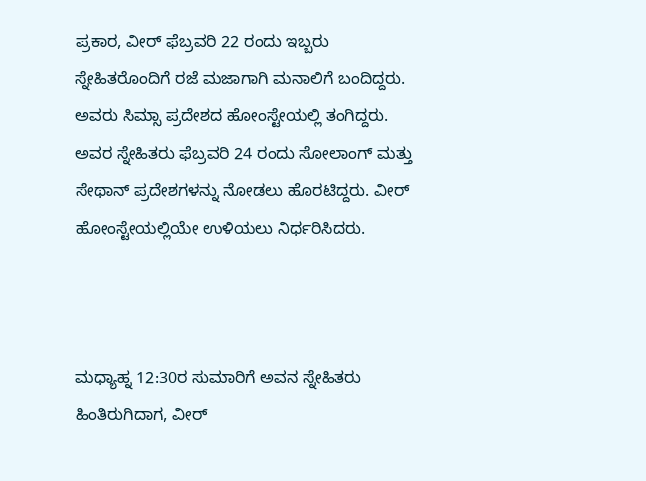ಪ್ರಕಾರ, ವೀರ್ ಫೆಬ್ರವರಿ 22 ರಂದು ಇಬ್ಬರು ಸ್ನೇಹಿತರೊಂದಿಗೆ ರಜೆ ಮಜಾಗಾಗಿ ಮನಾಲಿಗೆ ಬಂದಿದ್ದರು. ಅವರು ಸಿಮ್ಸಾ ಪ್ರದೇಶದ ಹೋಂಸ್ಟೇಯಲ್ಲಿ ತಂಗಿದ್ದರು. ಅವರ ಸ್ನೇಹಿತರು ಫೆಬ್ರವರಿ 24 ರಂದು ಸೋಲಾಂಗ್ ಮತ್ತು ಸೇಥಾನ್ ಪ್ರದೇಶಗಳನ್ನು ನೋಡಲು ಹೊರಟಿದ್ದರು. ವೀರ್ ಹೋಂಸ್ಟೇಯಲ್ಲಿಯೇ ಉಳಿಯಲು ನಿರ್ಧರಿಸಿದರು.



ಮಧ್ಯಾಹ್ನ 12:30ರ ಸುಮಾರಿಗೆ ಅವನ ಸ್ನೇಹಿತರು ಹಿಂತಿರುಗಿದಾಗ, ವೀರ್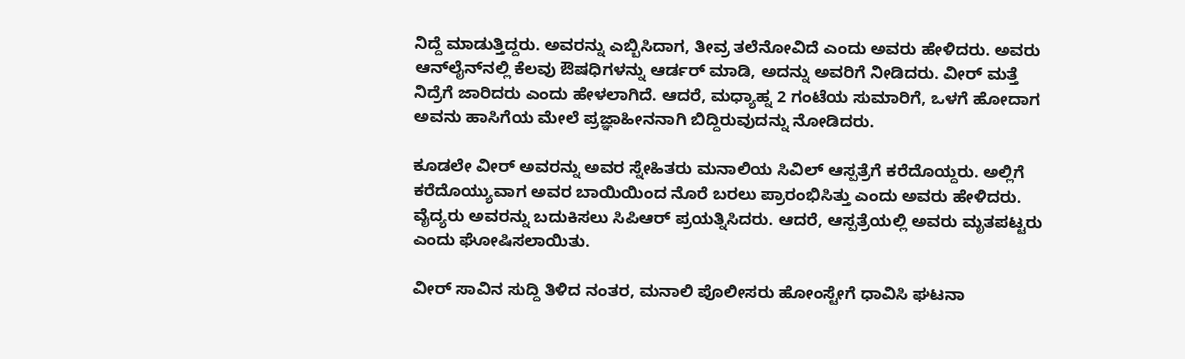ನಿದ್ದೆ ಮಾಡುತ್ತಿದ್ದರು. ಅವರನ್ನು ಎಬ್ಬಿಸಿದಾಗ, ತೀವ್ರ ತಲೆನೋವಿದೆ ಎಂದು ಅವರು ಹೇಳಿದರು. ಅವರು ಆನ್‌ಲೈನ್‌ನಲ್ಲಿ ಕೆಲವು ಔಷಧಿಗಳನ್ನು ಆರ್ಡರ್ ಮಾಡಿ, ಅದನ್ನು ಅವರಿಗೆ ನೀಡಿದರು. ವೀರ್ ಮತ್ತೆ ನಿದ್ರೆಗೆ ಜಾರಿದರು ಎಂದು ಹೇಳಲಾಗಿದೆ. ಆದರೆ, ಮಧ್ಯಾಹ್ನ 2 ಗಂಟೆಯ ಸುಮಾರಿಗೆ, ಒಳಗೆ ಹೋದಾಗ ಅವನು ಹಾಸಿಗೆಯ ಮೇಲೆ ಪ್ರಜ್ಞಾಹೀನನಾಗಿ ಬಿದ್ದಿರುವುದನ್ನು ನೋಡಿದರು.

ಕೂಡಲೇ ವೀರ್ ಅವರನ್ನು ಅವರ ಸ್ನೇಹಿತರು ಮನಾಲಿಯ ಸಿವಿಲ್ ಆಸ್ಪತ್ರೆಗೆ ಕರೆದೊಯ್ದರು. ಅಲ್ಲಿಗೆ ಕರೆದೊಯ್ಯುವಾಗ ಅವರ ಬಾಯಿಯಿಂದ ನೊರೆ ಬರಲು ಪ್ರಾರಂಭಿಸಿತ್ತು ಎಂದು ಅವರು ಹೇಳಿದರು. ವೈದ್ಯರು ಅವರನ್ನು ಬದುಕಿಸಲು ಸಿಪಿಆರ್ ಪ್ರಯತ್ನಿಸಿದರು. ಆದರೆ, ಆಸ್ಪತ್ರೆಯಲ್ಲಿ ಅವರು ಮೃತಪಟ್ಟರು ಎಂದು ಘೋಷಿಸಲಾಯಿತು.

ವೀರ್ ಸಾವಿನ ಸುದ್ದಿ ತಿಳಿದ ನಂತರ, ಮನಾಲಿ ಪೊಲೀಸರು ಹೋಂಸ್ಟೇಗೆ ಧಾವಿಸಿ ಘಟನಾ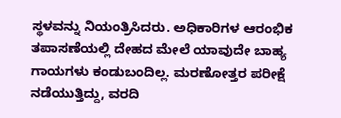ಸ್ಥಳವನ್ನು ನಿಯಂತ್ರಿಸಿದರು. ಅಧಿಕಾರಿಗಳ ಆರಂಭಿಕ ತಪಾಸಣೆಯಲ್ಲಿ ದೇಹದ ಮೇಲೆ ಯಾವುದೇ ಬಾಹ್ಯ ಗಾಯಗಳು ಕಂಡುಬಂದಿಲ್ಲ. ಮರಣೋತ್ತರ ಪರೀಕ್ಷೆ ನಡೆಯುತ್ತಿದ್ದು, ವರದಿ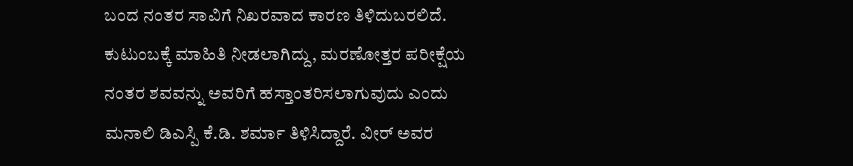ಬಂದ ನಂತರ ಸಾವಿಗೆ ನಿಖರವಾದ ಕಾರಣ ತಿಳಿದುಬರಲಿದೆ. ಕುಟುಂಬಕ್ಕೆ ಮಾಹಿತಿ ನೀಡಲಾಗಿದ್ದು, ಮರಣೋತ್ತರ ಪರೀಕ್ಷೆಯ ನಂತರ ಶವವನ್ನು ಅವರಿಗೆ ಹಸ್ತಾಂತರಿಸಲಾಗುವುದು ಎಂದು ಮನಾಲಿ ಡಿಎಸ್ಪಿ ಕೆ.ಡಿ. ಶರ್ಮಾ ತಿಳಿಸಿದ್ದಾರೆ. ವೀರ್ ಅವರ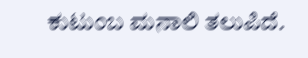ಕುಟುಂಬ ಮನಾಲಿ ತಲುಪಿದೆ.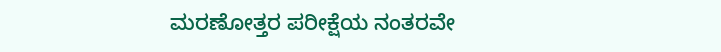ಮರಣೋತ್ತರ ಪರೀಕ್ಷೆಯ ನಂತರವೇ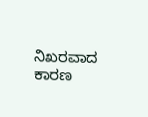ನಿಖರವಾದ ಕಾರಣ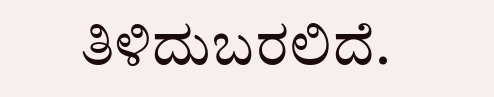ತಿಳಿದುಬರಲಿದೆ.